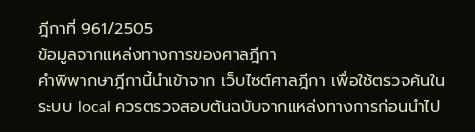ฎีกาที่ 961/2505
ข้อมูลจากแหล่งทางการของศาลฎีกา
คำพิพากษาฎีกานี้นำเข้าจาก เว็บไซต์ศาลฎีกา เพื่อใช้ตรวจค้นในระบบ local ควรตรวจสอบต้นฉบับจากแหล่งทางการก่อนนำไป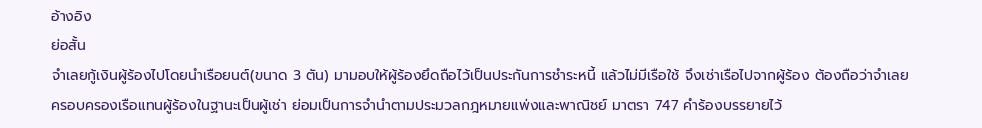อ้างอิง
ย่อสั้น
จำเลยกู้เงินผู้ร้องไปโดยนำเรือยนต์(ขนาด 3 ตัน) มามอบให้ผู้ร้องยึดถือไว้เป็นประกันการชำระหนี้ แล้วไม่มีเรือใช้ จึงเช่าเรือไปจากผู้ร้อง ต้องถือว่าจำเลยครอบครองเรือแทนผู้ร้องในฐานะเป็นผู้เช่า ย่อมเป็นการจำนำตามประมวลกฎหมายแพ่งและพาณิชย์ มาตรา 747 คำร้องบรรยายไว้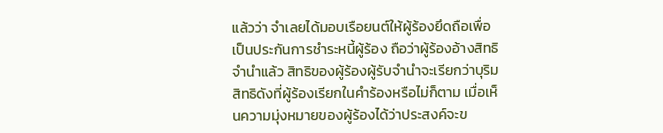แล้วว่า จำเลยได้มอบเรือยนต์ให้ผู้ร้องยึดถือเพื่อเป็นประกันการชำระหนี้ผู้ร้อง ถือว่าผู้ร้องอ้างสิทธิจำนำแล้ว สิทธิของผู้ร้องผู้รับจำนำจะเรียกว่าบุริมสิทธิดังที่ผู้ร้องเรียกในคำร้องหรือไม่ก็ตาม เมื่อเห็นความมุ่งหมายของผู้ร้องได้ว่าประสงค์จะข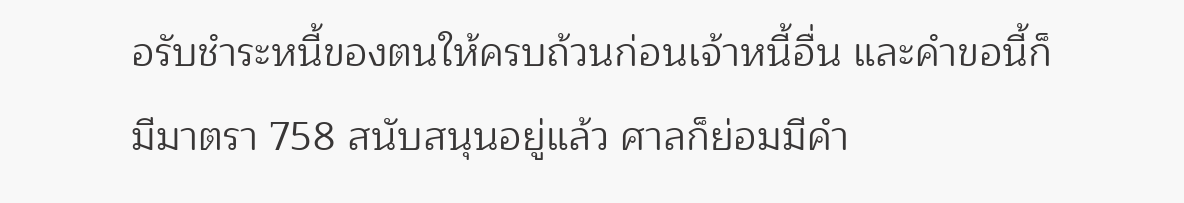อรับชำระหนี้ของตนให้ครบถ้วนก่อนเจ้าหนี้อื่น และคำขอนี้ก็มีมาตรา 758 สนับสนุนอยู่แล้ว ศาลก็ย่อมมีคำ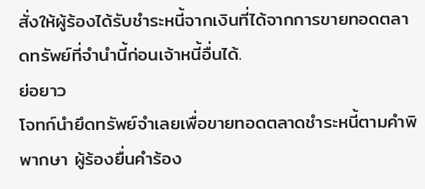สั่งให้ผู้ร้องได้รับชำระหนี้จากเงินที่ได้จากการขายทอดตลาดทรัพย์ที่จำนำนี้ก่อนเจ้าหนี้อื่นได้.
ย่อยาว
โจทก์นำยึดทรัพย์จำเลยเพื่อขายทอดตลาดชำระหนี้ตามคำพิพากษา ผู้ร้องยื่นคำร้อง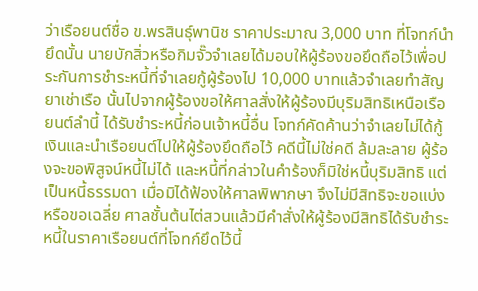ว่าเรือยนต์ชื่อ ข.พรสินธุ์พานิช ราคาประมาณ 3,000 บาท ที่โจทก์นำยึดนั้น นายบักสิ่วหรือกิมจั๊วจำเลยได้มอบให้ผู้ร้องขอยึดถือไว้เพื่อประกันการชำระหนี้ที่จำเลยกู้ผู้ร้องไป 10,000 บาทแล้วจำเลยทำสัญยาเช่าเรือ นั้นไปจากผู้ร้องขอให้ศาลสั่งให้ผู้ร้องมีบุริมสิทธิเหนือเรือยนต์ลำนี้ ได้รับชำระหนี้ก่อนเจ้าหนี้อื่น โจทก์คัดค้านว่าจำเลยไม่ได้กู้เงินและนำเรือยนต์ไปให้ผู้ร้องยึดถือไว้ คดีนี้ไม่ใช่คดี ล้มละลาย ผู้ร้องจะขอพิสูจน์หนี้ไม่ได้ และหนี้ที่กล่าวในคำร้องก็มิใช่หนี้บุริมสิทธิ แต่เป็นหนี้ธรรมดา เมื่อมิได้ฟ้องให้ศาลพิพากษา จึงไม่มีสิทธิจะขอแบ่งหรือขอเฉลี่ย ศาลชั้นต้นไต่สวนแล้วมีคำสั่งให้ผู้ร้องมีสิทธิได้รับชำระหนี้ในราคาเรือยนต์ที่โจทก์ยึดไว้นี้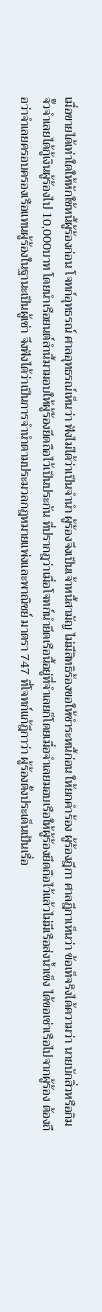เมื่อขายได้เท่าใดให้หักใช้หนี้ผู้ร้องก่อน โจทก์อุทธรณ์ ศาลอุทธรณ์เห็นว่า ฟังไม่ได้ว่าเป็นจำนำ ผู้ร้องจึงเป็นเจ้าหนี้สามัญ ไม่มีสิทธิร้องขอให้ชำระหนี้ก่อน ให้ยกคำร้อง ผู้ร้องฎีกา ศาลฎีกาเห็นว่า ข้อเท็จริงได้ความว่า นายบักสิ่วหรือกิมจั๊วจำเลยได้กู้เงินผู้ร้องไป 10,000บาท โดยนำเรือยนต์ลำนี้มามอบให้ผู้ร้องยึดถือไว้เป็นประกัน ที่ปรากฎว่าเมื่อโจทก์นำยึดเรือนี้อยู่ที่จำเลยก็โดยเมื่อจำเลยมอบเรือให้ผู้ร้องยึดถือไว้แล้วไม่มีเรือส่งน้ำเข็ง ได้ขอเช่าเรือไปจากผู้ร้อง ต้องถือว่าจำเลยครอบครองเรือแทนผู้ร้องในฐานะเป็นผู้เช่า จึงฟังได้ว่าเป็นการจำนำตามประมวลกฎหมายแพ่งและพาณิชย์ มาตรา 747 ที่โจทก์แก้ฎีกาว่า ผู้ร้องตั้งประเด็นเป้นเรื่อ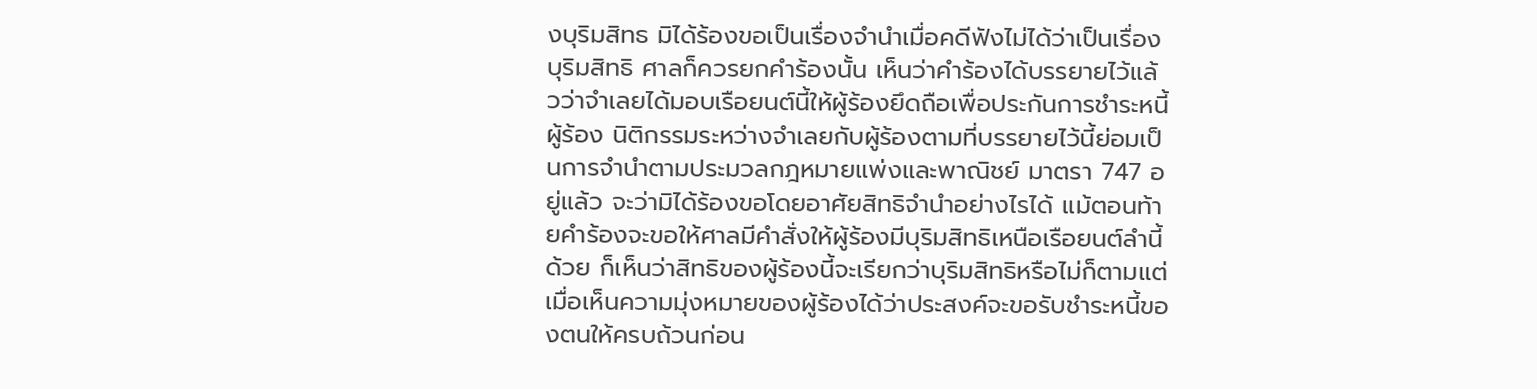งบุริมสิทธ มิได้ร้องขอเป็นเรื่องจำนำเมื่อคดีฟังไม่ได้ว่าเป็นเรื่องบุริมสิทธิ ศาลก็ควรยกคำร้องนั้น เห็นว่าคำร้องได้บรรยายไว้แล้วว่าจำเลยได้มอบเรือยนต์นี้ให้ผู้ร้องยึดถือเพื่อประกันการชำระหนี้ผู้ร้อง นิติกรรมระหว่างจำเลยกับผู้ร้องตามที่บรรยายไว้นี้ย่อมเป็นการจำนำตามประมวลกฎหมายแพ่งและพาณิชย์ มาตรา 747 อยู่แล้ว จะว่ามิได้ร้องขอโดยอาศัยสิทธิจำนำอย่างไรได้ แม้ตอนท้ายคำร้องจะขอให้ศาลมีคำสั่งให้ผู้ร้องมีบุริมสิทธิเหนือเรือยนต์ลำนี้ด้วย ก็เห็นว่าสิทธิของผู้ร้องนี้จะเรียกว่าบุริมสิทธิหรือไม่ก็ตามแต่เมื่อเห็นความมุ่งหมายของผู้ร้องได้ว่าประสงค์จะขอรับชำระหนี้ของตนให้ครบถ้วนก่อน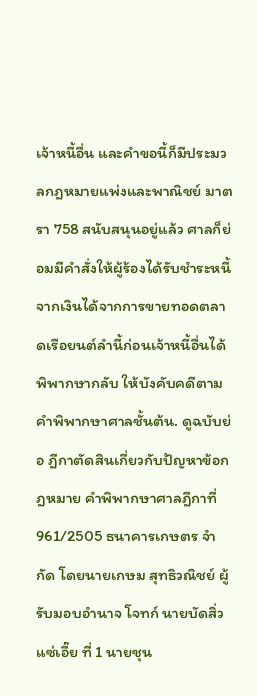เจ้าหนี้อื่น และคำขอนี้ก็มีประมวลกฎหมายแพ่งและพาณิชย์ มาตรา 758 สนับสนุนอยู่แล้ว ศาลก็ย่อมมีคำสั่งให้ผู้ร้องได้รับชำระหนี้จากเงินได้จากการขายทอดตลาดเรือยนต์ลำนี้ก่อนเจ้าหนี้อื่นได้ พิพากษากลับ ให้บังคับคดีตามคำพิพากษาศาลชั้นต้น. ดูฉบับย่อ ฎีกาตัดสินเกี่ยวกับปัญหาข้อกฎหมาย คำพิพากษาศาลฎีกาที่ 961/2505 ธนาคารเกษตร จำกัด โดยนายเกษม สุทธิวณิชย์ ผู้รับมอบอำนาจ โจทก์ นายบัดสิ่ว แซ่เอี๊ย ที่ 1 นายชุน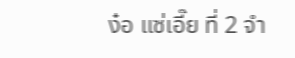ง๋อ แซ่เอี๊ย ที่ 2 จำ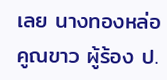เลย นางทองหล่อ คูณขาว ผู้ร้อง ป.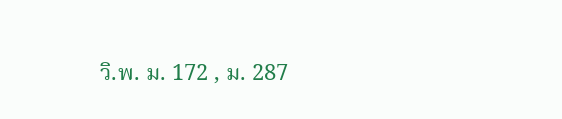วิ.พ. ม. 172 , ม. 287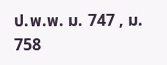ป.พ.พ. ม. 747 , ม. 758